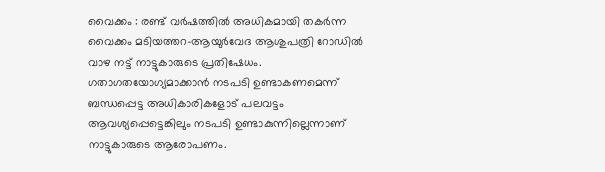വൈക്കം : രണ്ട് വർഷത്തിൽ അധികമായി തകർന്ന വൈക്കം മടിയത്തറ-ആയുർവേദ ആശുപത്രി റോഡിൽ വാഴ നട്ട് നാട്ടുകാരുടെ പ്രതിഷേധം.
ഗതാഗതയോഗ്യമാക്കാൻ നടപടി ഉണ്ടാകണമെന്ന് ബന്ധപ്പെട്ട അധികാരികളോട് പലവട്ടം ആവശ്യപ്പെട്ടെങ്കിലും നടപടി ഉണ്ടാകുന്നില്ലെന്നാണ് നാട്ടുകാരുടെ ആരോപണം.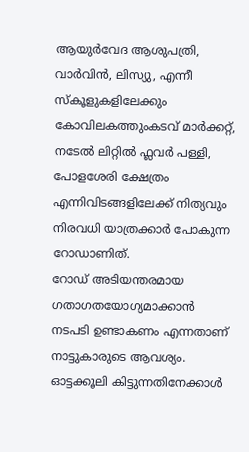ആയുർവേദ ആശുപത്രി, വാർവിൻ, ലിസ്യു, എന്നീ സ്കൂളുകളിലേക്കും കോവിലകത്തുംകടവ് മാർക്കറ്റ്, നടേൽ ലിറ്റിൽ ഫ്ലവർ പള്ളി, പോളശേരി ക്ഷേത്രം എന്നിവിടങ്ങളിലേക്ക് നിത്യവും നിരവധി യാത്രക്കാർ പോകുന്ന റോഡാണിത്.
റോഡ് അടിയന്തരമായ ഗതാഗതയോഗ്യമാക്കാൻ നടപടി ഉണ്ടാകണം എന്നതാണ് നാട്ടുകാരുടെ ആവശ്യം.
ഓട്ടക്കൂലി കിട്ടുന്നതിനേക്കാൾ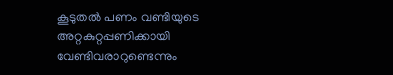കൂടുതൽ പണം വണ്ടിയുടെ അറ്റകുറ്റപ്പണിക്കായി വേണ്ടിവരാറുണ്ടെന്നും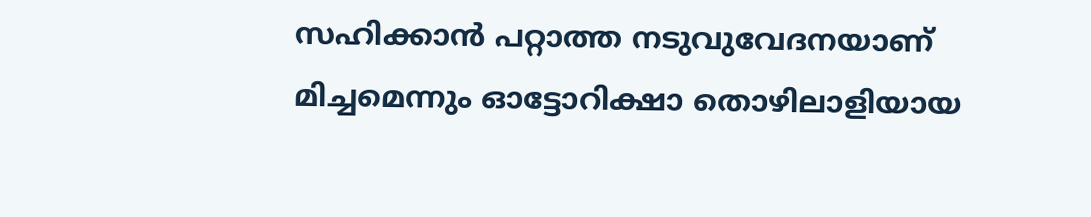സഹിക്കാൻ പറ്റാത്ത നടുവുവേദനയാണ് മിച്ചമെന്നും ഓട്ടോറിക്ഷാ തൊഴിലാളിയായ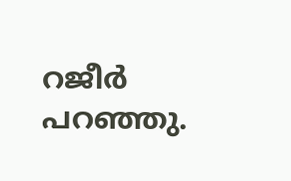റജീർ പറഞ്ഞു.